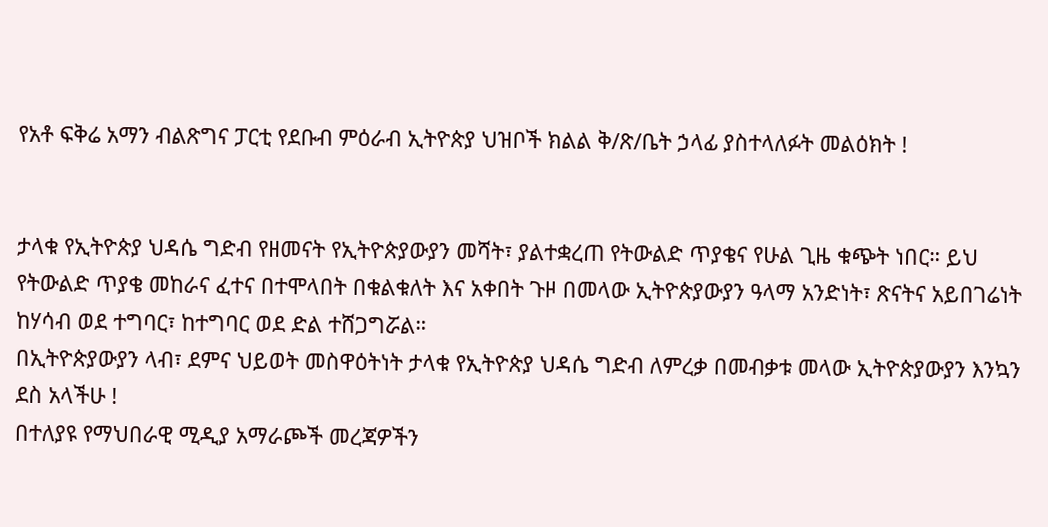የአቶ ፍቅሬ አማን ብልጽግና ፓርቲ የደቡብ ምዕራብ ኢትዮጵያ ህዝቦች ክልል ቅ/ጽ/ቤት ኃላፊ ያስተላለፉት መልዕክት !


ታላቁ የኢትዮጵያ ህዳሴ ግድብ የዘመናት የኢትዮጵያውያን መሻት፣ ያልተቋረጠ የትውልድ ጥያቄና የሁል ጊዜ ቁጭት ነበር። ይህ የትውልድ ጥያቄ መከራና ፈተና በተሞላበት በቁልቁለት እና አቀበት ጉዞ በመላው ኢትዮጵያውያን ዓላማ አንድነት፣ ጽናትና አይበገሬነት ከሃሳብ ወደ ተግባር፣ ከተግባር ወደ ድል ተሸጋግሯል።
በኢትዮጵያውያን ላብ፣ ደምና ህይወት መስዋዕትነት ታላቁ የኢትዮጵያ ህዳሴ ግድብ ለምረቃ በመብቃቱ መላው ኢትዮጵያውያን እንኳን ደስ አላችሁ !
በተለያዩ የማህበራዊ ሚዲያ አማራጮች መረጃዎችን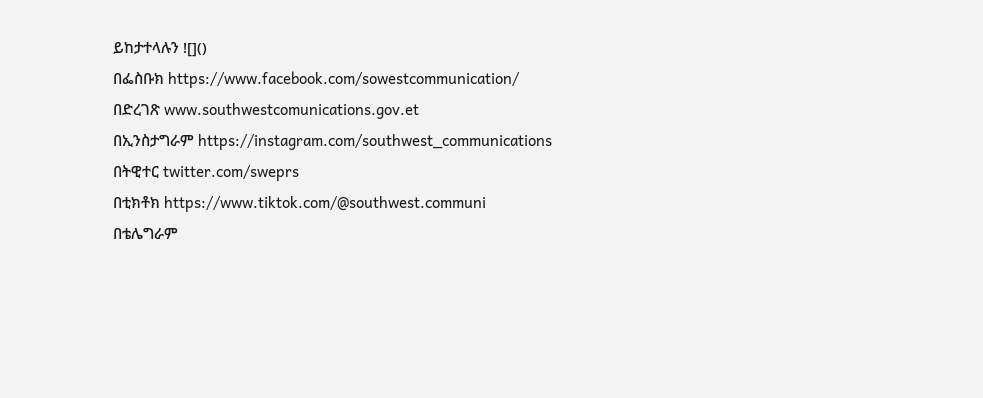ይከታተላሉን ![]()
በፌስቡክ https://www.facebook.com/sowestcommunication/
በድረገጽ www.southwestcomunications.gov.et
በኢንስታግራም https://instagram.com/southwest_communications
በትዊተር twitter.com/sweprs
በቲክቶክ https://www.tiktok.com/@southwest.communi
በቴሌግራም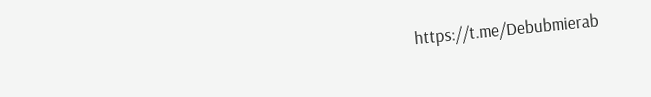https://t.me/Debubmierab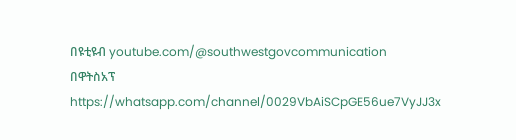በዩቲዩብ youtube.com/@southwestgovcommunication
በዋትስአፕ
https://whatsapp.com/channel/0029VbAiSCpGE56ue7VyJJ3x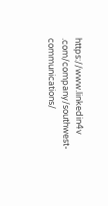https://www.linkedin4v .com/company/southwest-communications/